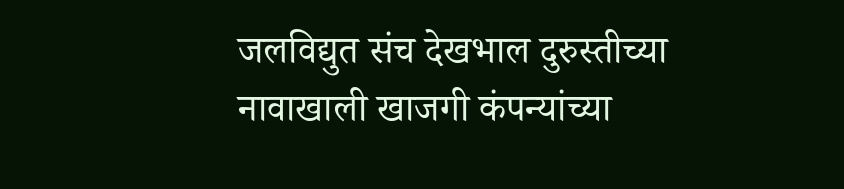जलविद्युत संच देखभाल दुरुस्तीच्या नावाखाली खाजगी कंपन्यांच्या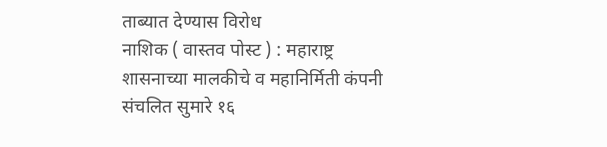ताब्यात देण्यास विरोध
नाशिक ( वास्तव पोस्ट ) : महाराष्ट्र शासनाच्या मालकीचे व महानिर्मिती कंपनी संचलित सुमारे १६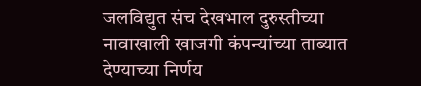जलविद्युत संच देखभाल दुरुस्तीच्या नावाखाली खाजगी कंपन्यांच्या ताब्यात देण्याच्या निर्णय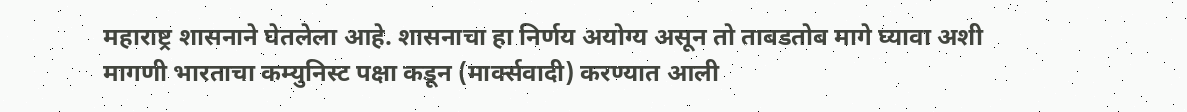महाराष्ट्र शासनाने घेतलेला आहे. शासनाचा हा निर्णय अयोग्य असून तो ताबडतोब मागे घ्यावा अशी मागणी भारताचा कम्युनिस्ट पक्षा कडून (मार्क्सवादी) करण्यात आली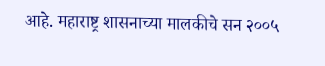आहे. महाराष्ट्र शासनाच्या मालकीचे सन २००५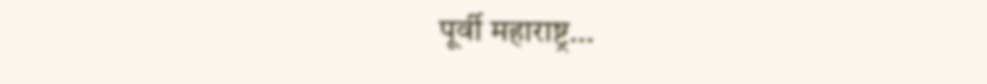पूर्वी महाराष्ट्र…